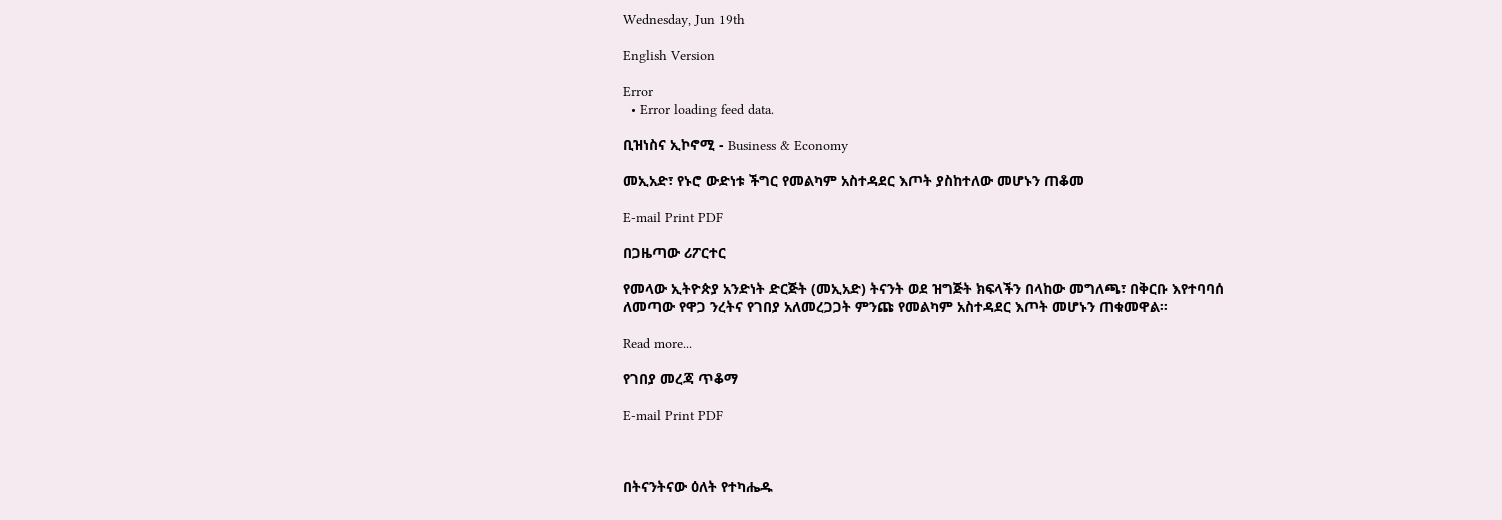Wednesday, Jun 19th

English Version

Error
  • Error loading feed data.

ቢዝነስና ኢኮኖሚ - Business & Economy

መኢአድ፣ የኑሮ ውድነቱ ችግር የመልካም አስተዳደር እጦት ያስከተለው መሆኑን ጠቆመ

E-mail Print PDF

በጋዜጣው ሪፖርተር

የመላው ኢትዮጵያ አንድነት ድርጅት (መኢአድ) ትናንት ወደ ዝግጅት ክፍላችን በላከው መግለጫ፣ በቅርቡ እየተባባሰ ለመጣው የዋጋ ንረትና የገበያ አለመረጋጋት ምንጩ የመልካም አስተዳደር እጦት መሆኑን ጠቁመዋል፡፡

Read more...

የገበያ መረጃ ጥቆማ

E-mail Print PDF



በትናንትናው ዕለት የተካሔዱ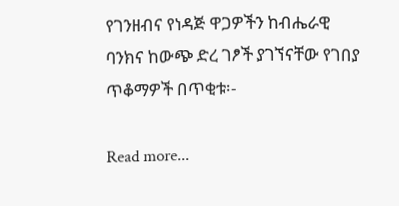የገንዘብና የነዳጅ ዋጋዎችን ከብሔራዊ ባንክና ከውጭ ድረ ገፆች ያገኘናቸው የገበያ ጥቆማዎች በጥቂቱ፡-

Read more...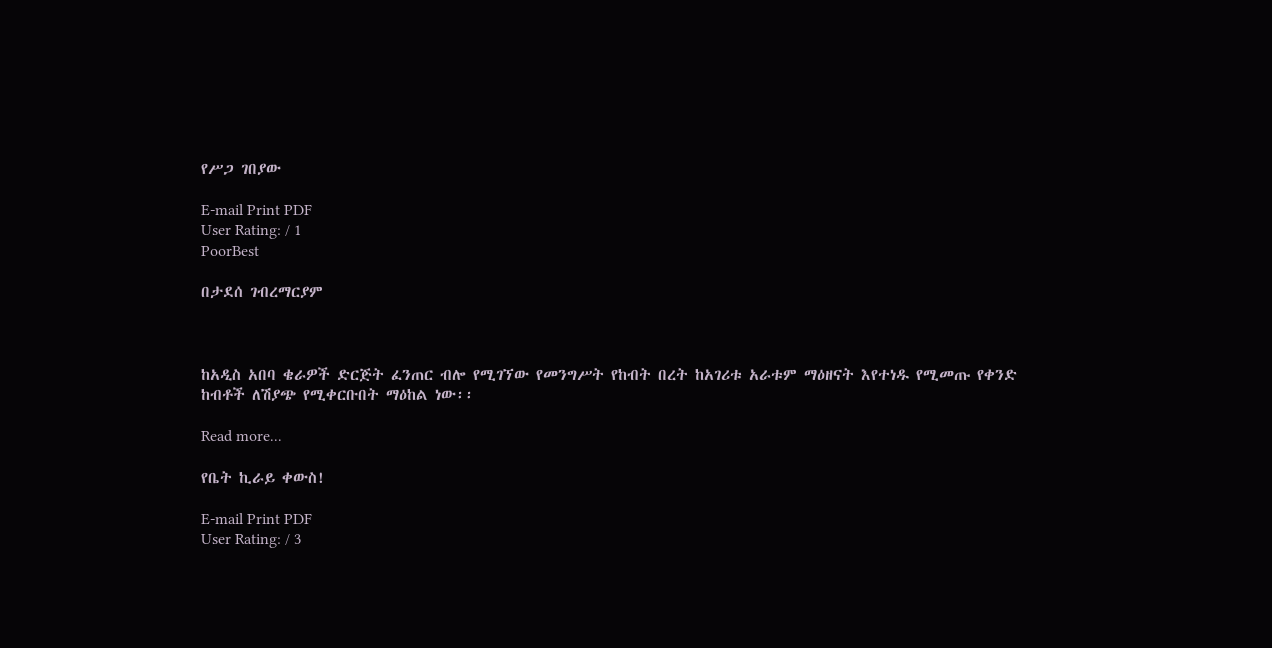የሥጋ ገበያው

E-mail Print PDF
User Rating: / 1
PoorBest

በታደሰ ገብረማርያም



ከአዲስ አበባ ቄራዎች ድርጅት ፈንጠር ብሎ የሚገኘው የመንግሥት የከብት በረት ከአገሪቱ አራቱም ማዕዘናት እየተነዱ የሚመጡ የቀንድ ከብቶች ለሽያጭ የሚቀርቡበት ማዕከል ነው፡፡

Read more...

የቤት ኪራይ ቀውስ!

E-mail Print PDF
User Rating: / 3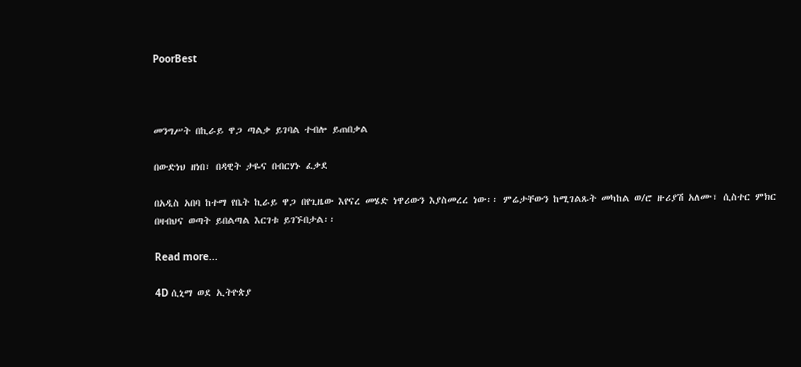PoorBest



መንግሥት በኪራይ ዋጋ ጣልቃ ይገባል ተብሎ ይጠበቃል

በውድነህ ዘነበ፣ በዳዊት ታዬና በብርሃኑ ፈቃደ

በአዲስ አበባ ከተማ የቤት ኪራይ ዋጋ በየጊዜው እየናረ መሄድ ነዋሪውን እያስመረረ ነው፡፡ ምሬታቸውን ከሚገልጹት መካከል ወ/ሮ ዙሪያሽ አለሙ፣ ሲስተር ምክር በዛብህና ወጣት ይበልጣል እርገቱ ይገኙበታል፡፡

Read more...

4D ሲኒማ ወደ ኢትዮጵያ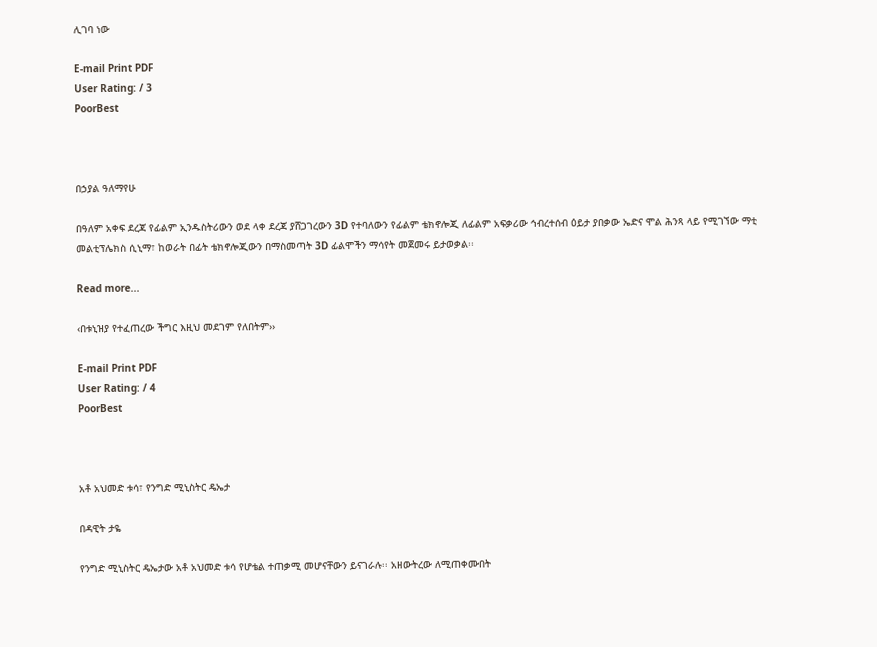ሊገባ ነው

E-mail Print PDF
User Rating: / 3
PoorBest



በኃያል ዓለማየሁ

በዓለም አቀፍ ደረጃ የፊልም ኢንዱስትሪውን ወደ ላቀ ደረጃ ያሸጋገረውን 3D የተባለውን የፊልም ቴክኖሎጂ ለፊልም አፍቃሪው ኅብረተሰብ ዕይታ ያበቃው ኤድና ሞል ሕንጻ ላይ የሚገኘው ማቲ መልቲፕሌክስ ሲኒማ፣ ከወራት በፊት ቴክኖሎጂውን በማስመጣት 3D ፊልሞችን ማሳየት መጀመሩ ይታወቃል፡፡

Read more...

‹በቱኒዝያ የተፈጠረው ችግር እዚህ መደገም የለበትም››

E-mail Print PDF
User Rating: / 4
PoorBest



አቶ አህመድ ቱሳ፣ የንግድ ሚኒስትር ዴኤታ

በዳዊት ታዬ

የንግድ ሚኒስትር ዴኤታው አቶ አህመድ ቱሳ የሆቴል ተጠቃሚ መሆናቸውን ይናገራሉ፡፡ አዘውትረው ለሚጠቀሙበት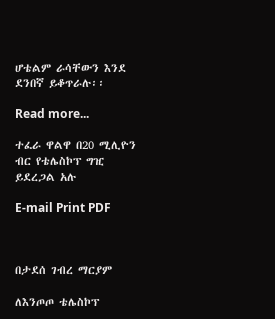ሆቴልም ራሳቸውን እንደ ደንበኛ ይቆጥራሉ፡፡

Read more...

ተፈራ ዋልዋ በ20 ሚሊዮን ብር የቴሌስኮፕ ግዢ ይደረጋል አሉ

E-mail Print PDF



በታደሰ ገብረ ማርያም

ለእንጦጦ ቴሌስኮፕ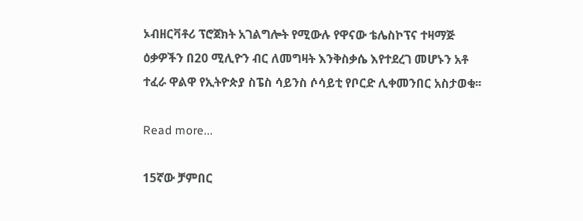ኦብዘርቫቶሪ ፕሮጀክት አገልግሎት የሚውሉ የዋናው ቴሌስኮፕና ተዛማጅ ዕቃዎችን በ20 ሚሊዮን ብር ለመግዛት እንቅስቃሴ እየተደረገ መሆኑን አቶ ተፈራ ዋልዋ የኢትዮጵያ ስፔስ ሳይንስ ሶሳይቲ የቦርድ ሊቀመንበር አስታወቁ፡፡

Read more...

15ኛው ቻምበር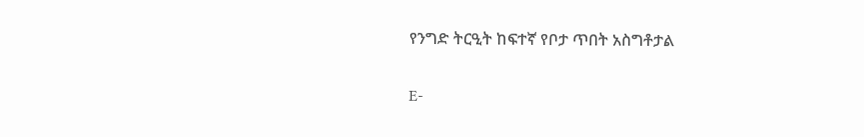የንግድ ትርዒት ከፍተኛ የቦታ ጥበት አስግቶታል

E-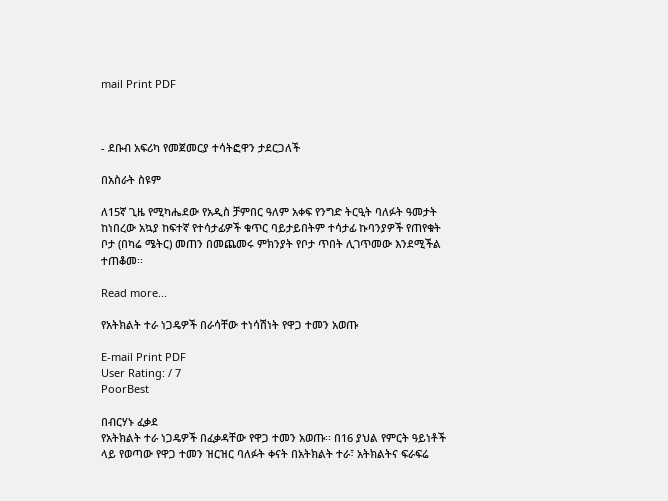mail Print PDF



- ደቡብ አፍሪካ የመጀመርያ ተሳትፎዋን ታደርጋለች

በአስራት ስዩም

ለ15ኛ ጊዜ የሚካሔደው የአዲስ ቻምበር ዓለም አቀፍ የንግድ ትርዒት ባለፉት ዓመታት ከነበረው አኳያ ከፍተኛ የተሳታፊዎች ቁጥር ባይታይበትም ተሳታፊ ኩባንያዎች የጠየቁት ቦታ (በካሬ ሜትር) መጠን በመጨመሩ ምክንያት የቦታ ጥበት ሊገጥመው እንደሚችል ተጠቆመ፡፡

Read more...

የአትክልት ተራ ነጋዴዎች በራሳቸው ተነሳሽነት የዋጋ ተመን አወጡ

E-mail Print PDF
User Rating: / 7
PoorBest

በብርሃኑ ፈቃደ
የአትክልት ተራ ነጋዴዎች በፈቃዳቸው የዋጋ ተመን አወጡ፡፡ በ16 ያህል የምርት ዓይነቶች ላይ የወጣው የዋጋ ተመን ዝርዝር ባለፉት ቀናት በአትክልት ተራ፣ አትክልትና ፍራፍሬ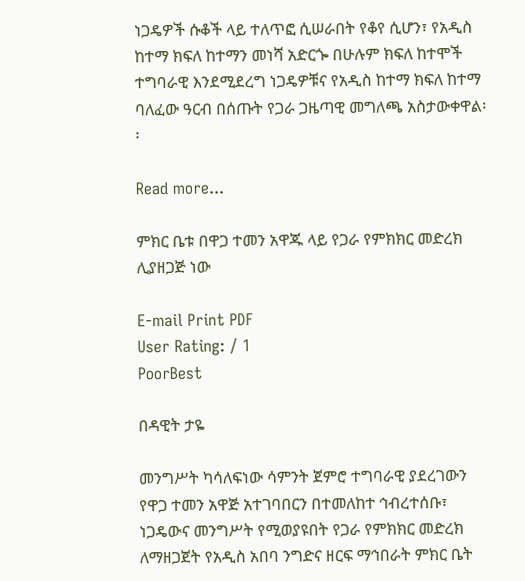ነጋዴዎች ሱቆች ላይ ተለጥፎ ሲሠራበት የቆየ ሲሆን፣ የአዲስ ከተማ ክፍለ ከተማን መነሻ አድርጐ በሁሉም ክፍለ ከተሞች ተግባራዊ እንደሚደረግ ነጋዴዎቹና የአዲስ ከተማ ክፍለ ከተማ ባለፈው ዓርብ በሰጡት የጋራ ጋዜጣዊ መግለጫ አስታውቀዋል፡፡

Read more...

ምክር ቤቱ በዋጋ ተመን አዋጁ ላይ የጋራ የምክክር መድረክ ሊያዘጋጅ ነው

E-mail Print PDF
User Rating: / 1
PoorBest

በዳዊት ታዬ

መንግሥት ካሳለፍነው ሳምንት ጀምሮ ተግባራዊ ያደረገውን የዋጋ ተመን አዋጅ አተገባበርን በተመለከተ ኅብረተሰቡ፣ ነጋዴውና መንግሥት የሚወያዩበት የጋራ የምክክር መድረክ ለማዘጋጀት የአዲስ አበባ ንግድና ዘርፍ ማኅበራት ምክር ቤት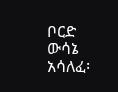ቦርድ ውሳኔ አሳለፈ፡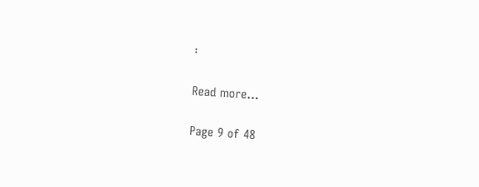፡

Read more...

Page 9 of 48